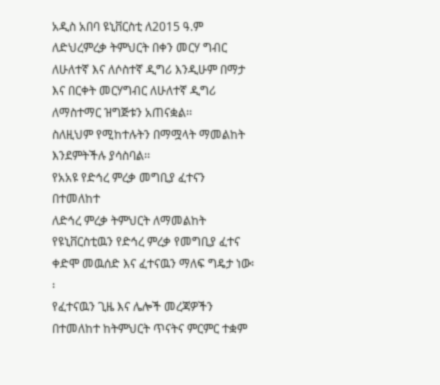አዲስ አበባ ዩኒቨርስቲ ለ2015 ዓ.ም ለድህረምረቃ ትምህርት በቀን መርሃ ግብር ለሁለተኛ እና ለሶስተኛ ዲግሪ እንዲሁም በማታ እና በርቀት መርሃግብር ለሁለተኛ ዲግሪ ለማስተማር ዝግጅቱን አጠናቋል፡፡
ስለዚህም የሚከተሉትን በማሟላት ማመልከት እንደምትችሉ ያሳስባል፡፡
የአአዩ የድኅረ ምረቃ መግቢያ ፈተናን በተመለከተ
ለድኅረ ምረቃ ትምህርት ለማመልከት የዩኒቨርስቲዉን የድኅረ ምረቃ የመግቢያ ፈተና ቀድሞ መዉሰድ እና ፈተናዉን ማለፍ ግዴታ ነው፡፡
የፈተናዉን ጊዜ እና ሌሎች መረጃዎችን በተመለከተ ከትምህርት ጥናትና ምርምር ተቋም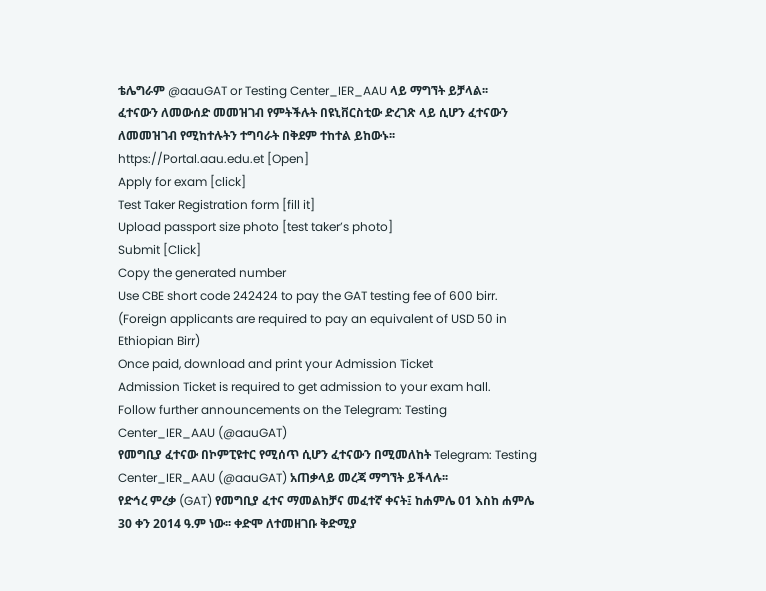ቴሌግራም @aauGAT or Testing Center_IER_AAU ላይ ማግኘት ይቻላል፡፡
ፈተናውን ለመውሰድ መመዝገብ የምትችሉት በዩኒቨርስቲው ድረገጽ ላይ ሲሆን ፈተናውን ለመመዝገብ የሚከተሉትን ተግባራት በቅደም ተከተል ይከውኑ፡፡
https://Portal.aau.edu.et [Open]
Apply for exam [click]
Test Taker Registration form [fill it]
Upload passport size photo [test taker’s photo]
Submit [Click]
Copy the generated number
Use CBE short code 242424 to pay the GAT testing fee of 600 birr. (Foreign applicants are required to pay an equivalent of USD 50 in Ethiopian Birr)
Once paid, download and print your Admission Ticket
Admission Ticket is required to get admission to your exam hall.
Follow further announcements on the Telegram: Testing Center_IER_AAU (@aauGAT)
የመግቢያ ፈተናው በኮምፒዩተር የሚሰጥ ሲሆን ፈተናውን በሚመለከት Telegram: Testing Center_IER_AAU (@aauGAT) አጠቃላይ መረጃ ማግኘት ይችላሉ፡፡
የድኅረ ምረቃ (GAT) የመግቢያ ፈተና ማመልከቻና መፈተኛ ቀናት፤ ከሐምሌ 01 እስከ ሐምሌ 30 ቀን 2014 ዓ.ም ነው፡፡ ቀድሞ ለተመዘገቡ ቅድሚያ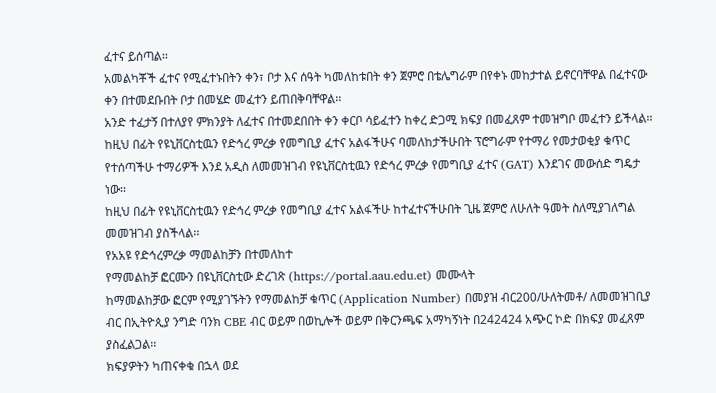ፈተና ይሰጣል፡፡
አመልካቾች ፈተና የሚፈተኑበትን ቀን፣ ቦታ እና ሰዓት ካመለከቱበት ቀን ጀምሮ በቴሌግራም በየቀኑ መከታተል ይኖርባቸዋል በፈተናው ቀን በተመደቡበት ቦታ በመሄድ መፈተን ይጠበቅባቸዋል፡፡
አንድ ተፈታኝ በተለያየ ምክንያት ለፈተና በተመደበበት ቀን ቀርቦ ሳይፈተን ከቀረ ድጋሚ ክፍያ በመፈጸም ተመዝግቦ መፈተን ይችላል፡፡
ከዚህ በፊት የዩኒቨርስቲዉን የድኅረ ምረቃ የመግቢያ ፈተና አልፋችሁና ባመለከታችሁበት ፕሮግራም የተማሪ የመታወቂያ ቁጥር የተሰጣችሁ ተማሪዎች እንደ አዲስ ለመመዝገብ የዩኒቨርስቲዉን የድኅረ ምረቃ የመግቢያ ፈተና (GAT) እንደገና መውሰድ ግዴታ ነው፡፡
ከዚህ በፊት የዩኒቨርስቲዉን የድኅረ ምረቃ የመግቢያ ፈተና አልፋችሁ ከተፈተናችሁበት ጊዜ ጀምሮ ለሁለት ዓመት ስለሚያገለግል መመዝገብ ያስችላል፡፡
የአአዩ የድኅረምረቃ ማመልከቻን በተመለከተ
የማመልከቻ ፎርሙን በዩኒቨርስቲው ድረገጽ (https://portal.aau.edu.et) መሙላት
ከማመልከቻው ፎርም የሚያገኙትን የማመልከቻ ቁጥር (Application Number) በመያዝ ብር200/ሁለትመቶ/ ለመመዝገቢያ ብር በኢትዮጲያ ንግድ ባንክ CBE ብር ወይም በወኪሎች ወይም በቅርንጫፍ አማካኝነት በ242424 አጭር ኮድ በክፍያ መፈጸም ያስፈልጋል፡፡
ክፍያዎትን ካጠናቀቁ በኋላ ወደ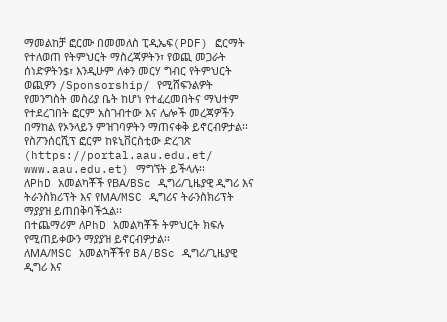ማመልከቻ ፎርሙ በመመለስ ፒዲኤፍ(PDF) ፎርማት የተለወጠ የትምህርት ማስረጃዎትን፣ የወጪ መጋራት ሰነድዎትን$፣ እንዲሁም ለቀን መርሃ ግብር የትምህርት ወጪዎን /Sponsorship/ የሚሸፍንልዎት የመንግስት መስሪያ ቤት ከሆነ የተፈረመበትና ማህተም የተደረገበት ፎርም አስገብተው እና ሌሎች መረጃዎችን በማከል የኦንላይን ምዝገባዎትን ማጠናቀቅ ይኖርብዎታል፡፡
የስፖንሰርሺፕ ፎርም ከዩኒቨርስቲው ድረገጽ (https://portal.aau.edu.et/ www.aau.edu.et) ማግኘት ይችላሉ፡፡
ለPhD አመልካቾች የBA/BSc ዲግሪ/ጊዜያዊ ዲግሪ እና ትራንስክሪፕት እና የMA/MSC ዲግሪና ትራንስክሪፕት ማያያዝ ይጠበቅባችኋል፡፡
በተጨማሪም ለPhD አመልካቾች ትምህርት ክፍሉ የሚጠይቀውን ማያያዝ ይኖርብዎታል፡፡
ለMA/MSC አመልካቾችየ BA/BSc ዲግሪ/ጊዜያዊ ዲግሪ እና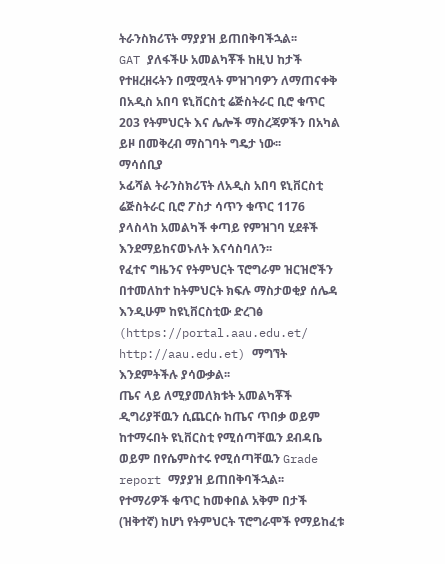ትራንስክሪፕት ማያያዝ ይጠበቅባችኋል፡፡
GAT ያለፋችሁ አመልካቾች ከዚህ ከታች የተዘረዘሩትን በሟሟላት ምዝገባዎን ለማጠናቀቅ በአዲስ አበባ ዩኒቨርስቲ ሬጅስትራር ቢሮ ቁጥር 203 የትምህርት እና ሌሎች ማስረጃዎችን በአካል ይዞ በመቅረብ ማስገባት ግዴታ ነው፡፡
ማሳሰቢያ
ኦፊሻል ትራንስክሪፕት ለአዲስ አበባ ዩኒቨርስቲ ሬጅስትራር ቢሮ ፖስታ ሳጥን ቁጥር 1176 ያላስላከ አመልካች ቀጣይ የምዝገባ ሂደቶች እንደማይከናወኑለት እናሳስባለን፡፡
የፈተና ግዜንና የትምህርት ፕሮግራም ዝርዝሮችን በተመለከተ ከትምህርት ክፍሉ ማስታወቂያ ሰሌዳ እንዲሁም ከዩኒቨርስቲው ድረገፅ (https://portal.aau.edu.et/ http://aau.edu.et) ማግኘት እንደምትችሉ ያሳውቃል፡፡
ጤና ላይ ለሚያመለክቱት አመልካቾች ዲግሪያቸዉን ሲጨርሱ ከጤና ጥበቃ ወይም ከተማሩበት ዩኒቨርስቲ የሚሰጣቸዉን ደብዳቤ ወይም በየሴምስተሩ የሚሰጣቸዉን Grade report ማያያዝ ይጠበቅባችኋል፡፡
የተማሪዎች ቁጥር ከመቀበል አቅም በታች (ዝቅተኛ) ከሆነ የትምህርት ፕሮግራሞች የማይከፈቱ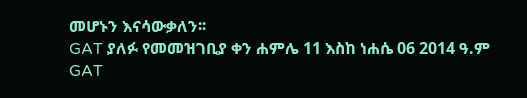መሆኑን እናሳውቃለን፡፡
GAT ያለፉ የመመዝገቢያ ቀን ሐምሌ 11 እስከ ነሐሴ 06 2014 ዓ.ም
GAT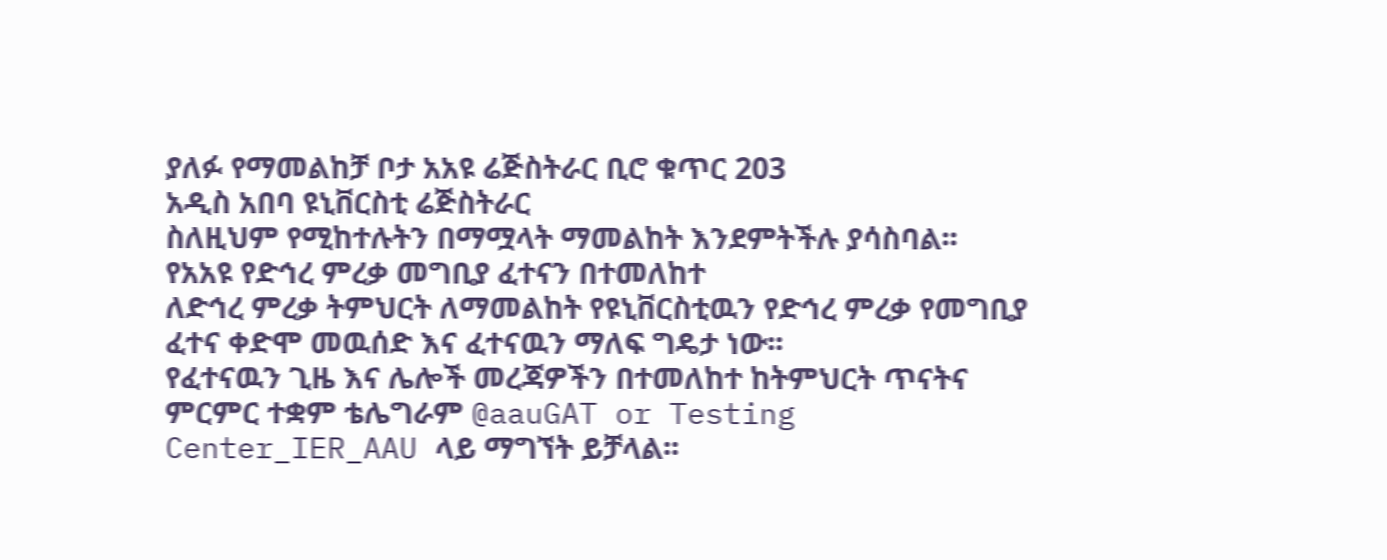ያለፉ የማመልከቻ ቦታ አአዩ ሬጅስትራር ቢሮ ቁጥር 203
አዲስ አበባ ዩኒቨርስቲ ሬጅስትራር
ስለዚህም የሚከተሉትን በማሟላት ማመልከት እንደምትችሉ ያሳስባል፡፡
የአአዩ የድኅረ ምረቃ መግቢያ ፈተናን በተመለከተ
ለድኅረ ምረቃ ትምህርት ለማመልከት የዩኒቨርስቲዉን የድኅረ ምረቃ የመግቢያ ፈተና ቀድሞ መዉሰድ እና ፈተናዉን ማለፍ ግዴታ ነው፡፡
የፈተናዉን ጊዜ እና ሌሎች መረጃዎችን በተመለከተ ከትምህርት ጥናትና ምርምር ተቋም ቴሌግራም @aauGAT or Testing Center_IER_AAU ላይ ማግኘት ይቻላል፡፡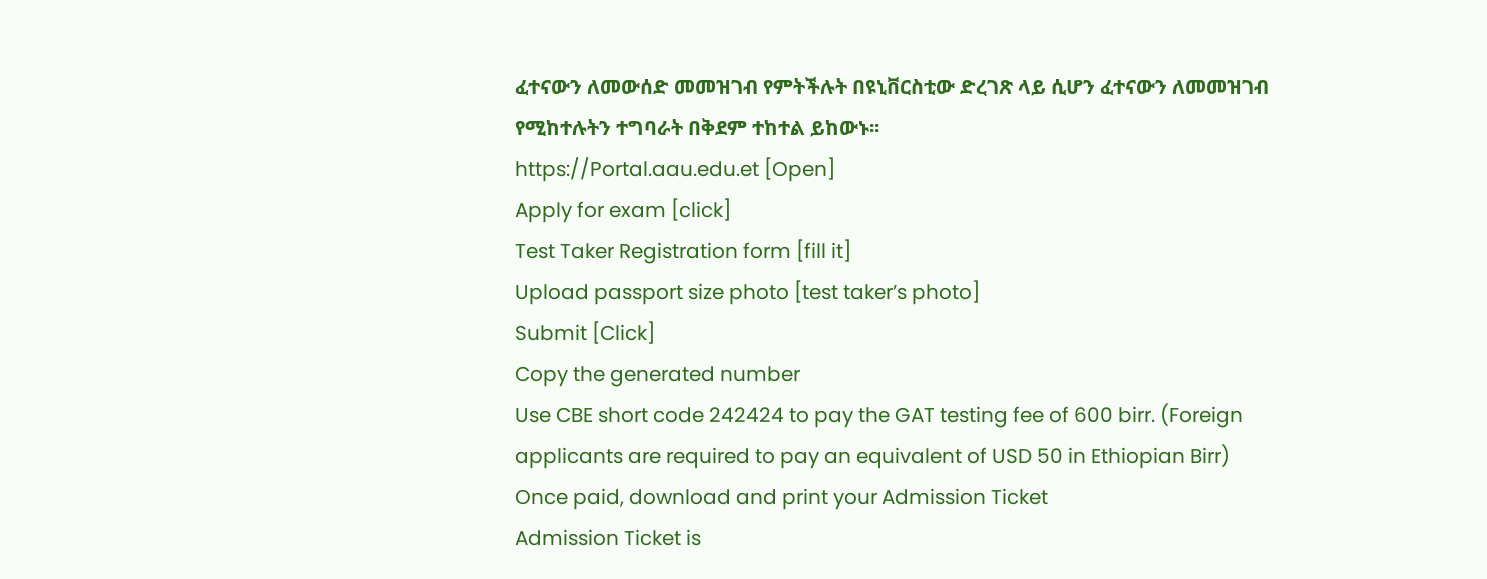ፈተናውን ለመውሰድ መመዝገብ የምትችሉት በዩኒቨርስቲው ድረገጽ ላይ ሲሆን ፈተናውን ለመመዝገብ የሚከተሉትን ተግባራት በቅደም ተከተል ይከውኑ፡፡
https://Portal.aau.edu.et [Open]
Apply for exam [click]
Test Taker Registration form [fill it]
Upload passport size photo [test taker’s photo]
Submit [Click]
Copy the generated number
Use CBE short code 242424 to pay the GAT testing fee of 600 birr. (Foreign applicants are required to pay an equivalent of USD 50 in Ethiopian Birr)
Once paid, download and print your Admission Ticket
Admission Ticket is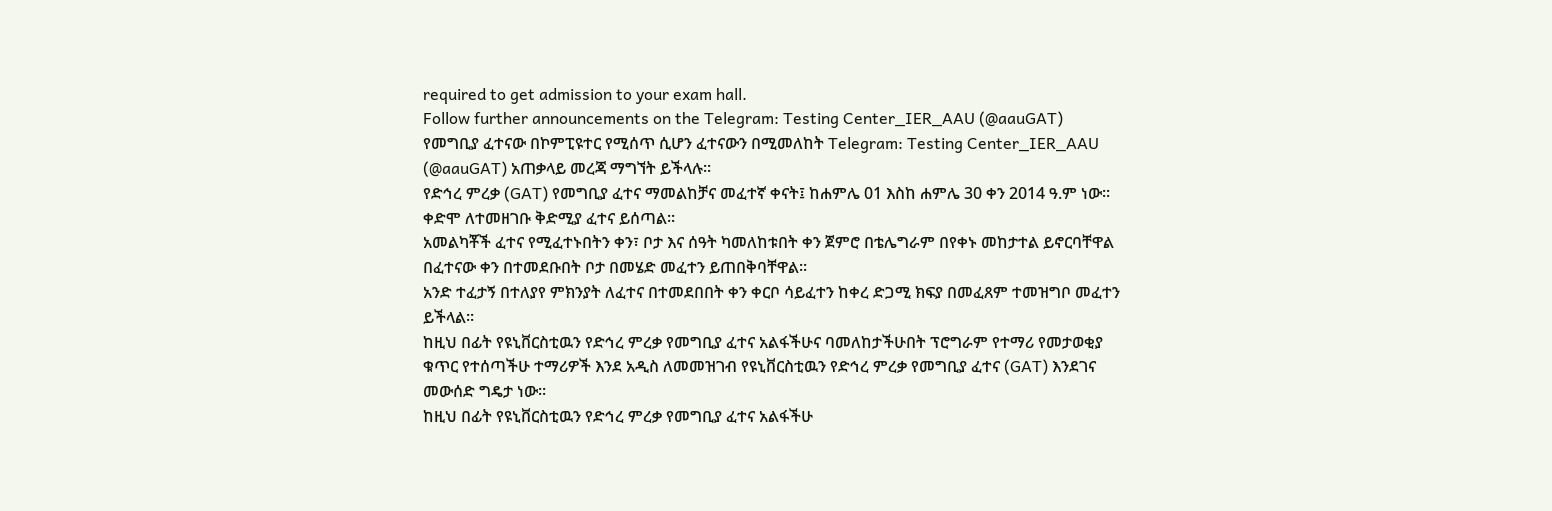required to get admission to your exam hall.
Follow further announcements on the Telegram: Testing Center_IER_AAU (@aauGAT)
የመግቢያ ፈተናው በኮምፒዩተር የሚሰጥ ሲሆን ፈተናውን በሚመለከት Telegram: Testing Center_IER_AAU (@aauGAT) አጠቃላይ መረጃ ማግኘት ይችላሉ፡፡
የድኅረ ምረቃ (GAT) የመግቢያ ፈተና ማመልከቻና መፈተኛ ቀናት፤ ከሐምሌ 01 እስከ ሐምሌ 30 ቀን 2014 ዓ.ም ነው፡፡ ቀድሞ ለተመዘገቡ ቅድሚያ ፈተና ይሰጣል፡፡
አመልካቾች ፈተና የሚፈተኑበትን ቀን፣ ቦታ እና ሰዓት ካመለከቱበት ቀን ጀምሮ በቴሌግራም በየቀኑ መከታተል ይኖርባቸዋል በፈተናው ቀን በተመደቡበት ቦታ በመሄድ መፈተን ይጠበቅባቸዋል፡፡
አንድ ተፈታኝ በተለያየ ምክንያት ለፈተና በተመደበበት ቀን ቀርቦ ሳይፈተን ከቀረ ድጋሚ ክፍያ በመፈጸም ተመዝግቦ መፈተን ይችላል፡፡
ከዚህ በፊት የዩኒቨርስቲዉን የድኅረ ምረቃ የመግቢያ ፈተና አልፋችሁና ባመለከታችሁበት ፕሮግራም የተማሪ የመታወቂያ ቁጥር የተሰጣችሁ ተማሪዎች እንደ አዲስ ለመመዝገብ የዩኒቨርስቲዉን የድኅረ ምረቃ የመግቢያ ፈተና (GAT) እንደገና መውሰድ ግዴታ ነው፡፡
ከዚህ በፊት የዩኒቨርስቲዉን የድኅረ ምረቃ የመግቢያ ፈተና አልፋችሁ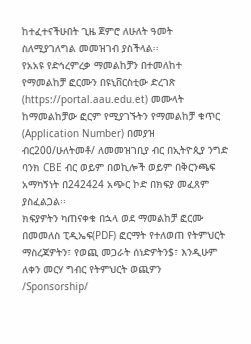ከተፈተናችሁበት ጊዜ ጀምሮ ለሁለት ዓመት ስለሚያገለግል መመዝገብ ያስችላል፡፡
የአአዩ የድኅረምረቃ ማመልከቻን በተመለከተ
የማመልከቻ ፎርሙን በዩኒቨርስቲው ድረገጽ (https://portal.aau.edu.et) መሙላት
ከማመልከቻው ፎርም የሚያገኙትን የማመልከቻ ቁጥር (Application Number) በመያዝ ብር200/ሁለትመቶ/ ለመመዝገቢያ ብር በኢትዮጲያ ንግድ ባንክ CBE ብር ወይም በወኪሎች ወይም በቅርንጫፍ አማካኝነት በ242424 አጭር ኮድ በክፍያ መፈጸም ያስፈልጋል፡፡
ክፍያዎትን ካጠናቀቁ በኋላ ወደ ማመልከቻ ፎርሙ በመመለስ ፒዲኤፍ(PDF) ፎርማት የተለወጠ የትምህርት ማስረጃዎትን፣ የወጪ መጋራት ሰነድዎትን$፣ እንዲሁም ለቀን መርሃ ግብር የትምህርት ወጪዎን /Sponsorship/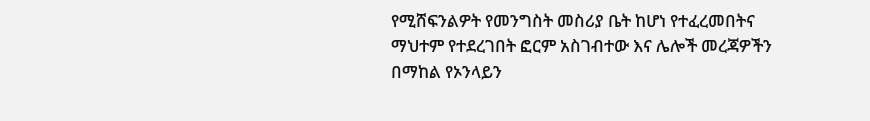የሚሸፍንልዎት የመንግስት መስሪያ ቤት ከሆነ የተፈረመበትና ማህተም የተደረገበት ፎርም አስገብተው እና ሌሎች መረጃዎችን በማከል የኦንላይን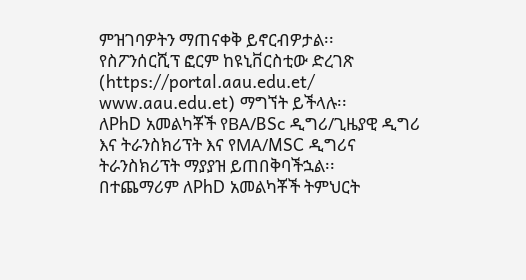ምዝገባዎትን ማጠናቀቅ ይኖርብዎታል፡፡
የስፖንሰርሺፕ ፎርም ከዩኒቨርስቲው ድረገጽ (https://portal.aau.edu.et/ www.aau.edu.et) ማግኘት ይችላሉ፡፡
ለPhD አመልካቾች የBA/BSc ዲግሪ/ጊዜያዊ ዲግሪ እና ትራንስክሪፕት እና የMA/MSC ዲግሪና ትራንስክሪፕት ማያያዝ ይጠበቅባችኋል፡፡
በተጨማሪም ለPhD አመልካቾች ትምህርት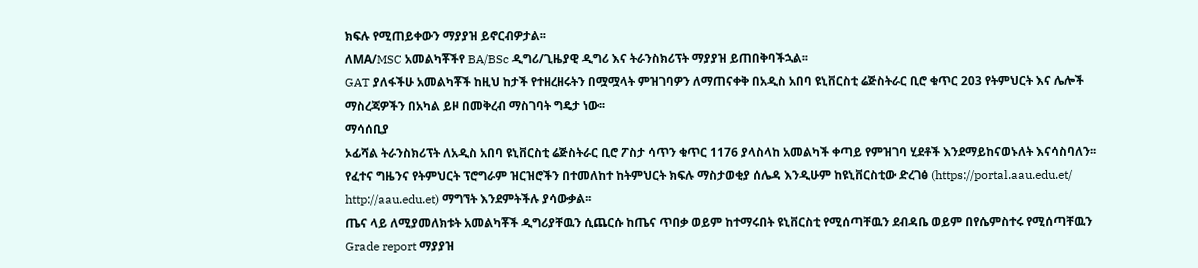ክፍሉ የሚጠይቀውን ማያያዝ ይኖርብዎታል፡፡
ለMA/MSC አመልካቾችየ BA/BSc ዲግሪ/ጊዜያዊ ዲግሪ እና ትራንስክሪፕት ማያያዝ ይጠበቅባችኋል፡፡
GAT ያለፋችሁ አመልካቾች ከዚህ ከታች የተዘረዘሩትን በሟሟላት ምዝገባዎን ለማጠናቀቅ በአዲስ አበባ ዩኒቨርስቲ ሬጅስትራር ቢሮ ቁጥር 203 የትምህርት እና ሌሎች ማስረጃዎችን በአካል ይዞ በመቅረብ ማስገባት ግዴታ ነው፡፡
ማሳሰቢያ
ኦፊሻል ትራንስክሪፕት ለአዲስ አበባ ዩኒቨርስቲ ሬጅስትራር ቢሮ ፖስታ ሳጥን ቁጥር 1176 ያላስላከ አመልካች ቀጣይ የምዝገባ ሂደቶች እንደማይከናወኑለት እናሳስባለን፡፡
የፈተና ግዜንና የትምህርት ፕሮግራም ዝርዝሮችን በተመለከተ ከትምህርት ክፍሉ ማስታወቂያ ሰሌዳ እንዲሁም ከዩኒቨርስቲው ድረገፅ (https://portal.aau.edu.et/ http://aau.edu.et) ማግኘት እንደምትችሉ ያሳውቃል፡፡
ጤና ላይ ለሚያመለክቱት አመልካቾች ዲግሪያቸዉን ሲጨርሱ ከጤና ጥበቃ ወይም ከተማሩበት ዩኒቨርስቲ የሚሰጣቸዉን ደብዳቤ ወይም በየሴምስተሩ የሚሰጣቸዉን Grade report ማያያዝ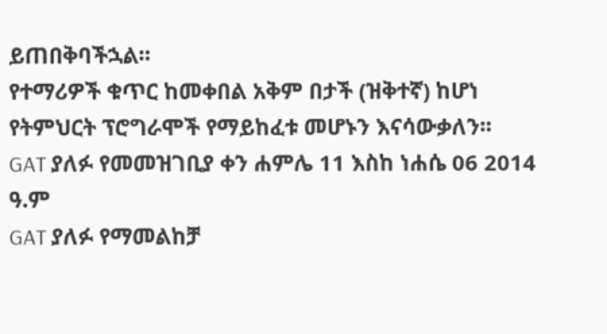ይጠበቅባችኋል፡፡
የተማሪዎች ቁጥር ከመቀበል አቅም በታች (ዝቅተኛ) ከሆነ የትምህርት ፕሮግራሞች የማይከፈቱ መሆኑን እናሳውቃለን፡፡
GAT ያለፉ የመመዝገቢያ ቀን ሐምሌ 11 እስከ ነሐሴ 06 2014 ዓ.ም
GAT ያለፉ የማመልከቻ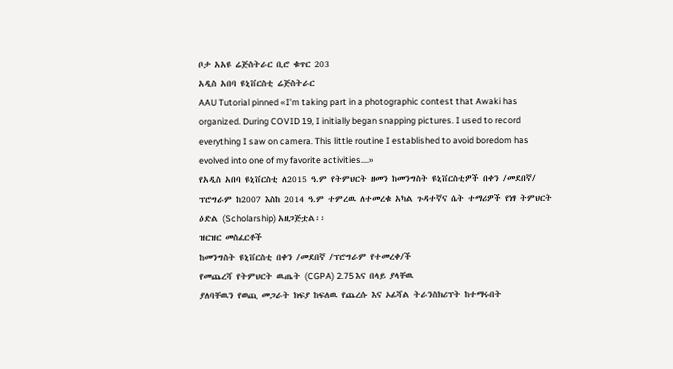ቦታ አአዩ ሬጅስትራር ቢሮ ቁጥር 203
አዲስ አበባ ዩኒቨርስቲ ሬጅስትራር
AAU Tutorial pinned «I'm taking part in a photographic contest that Awaki has organized. During COVID 19, I initially began snapping pictures. I used to record everything I saw on camera. This little routine I established to avoid boredom has evolved into one of my favorite activities.…»
የአዲስ አበባ ዩኒቨርስቲ ለ2015 ዓ.ም የትምህርት ዘመን ከመንግስት ዩኒቨርስቲዎች በቀን /መደበኛ/ ፕሮግራም ከ2007 እስከ 2014 ዓ.ም ተምረዉ ለተመረቁ አካል ጉዳተኛና ሴት ተማሪዎች የነፃ ትምህርት ዕድል (Scholarship) አዘጋጅቷል፡፡
ዝርዝር መስፈርቶች
ከመንግስት ዩኒቨርስቲ በቀን /መደበኛ /ፕሮግራም የተመረቀ/ች
የመጨረሻ የትምህርት ዉጤት (CGPA) 2.75 እና በላይ ያላቸዉ
ያለባቸዉን የወጪ መጋራት ክፍያ ከፍለዉ የጨረሱ እና ኦፊሻል ትራንስክሪፕት ከተማሩበት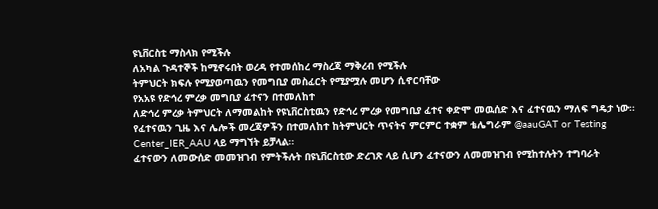ዩኒቨርስቲ ማስላክ የሚችሉ
ለአካል ጉዳተኞች ከሚኖሩበት ወረዳ የተመሰከረ ማስረጃ ማቅረብ የሚችሉ
ትምህርት ክፍሉ የሚያወጣዉን የመግቢያ መስፈርት የሚያሟሉ መሆን ሲኖርባቸው
የአአዩ የድኅረ ምረቃ መግቢያ ፈተናን በተመለከተ
ለድኅረ ምረቃ ትምህርት ለማመልከት የዩኒቨርስቲዉን የድኅረ ምረቃ የመግቢያ ፈተና ቀድሞ መዉሰድ እና ፈተናዉን ማለፍ ግዴታ ነው፡፡
የፈተናዉን ጊዜ እና ሌሎች መረጃዎችን በተመለከተ ከትምህርት ጥናትና ምርምር ተቋም ቴሌግራም @aauGAT or Testing Center_IER_AAU ላይ ማግኘት ይቻላል፡፡
ፈተናውን ለመውሰድ መመዝገብ የምትችሉት በዩኒቨርስቲው ድረገጽ ላይ ሲሆን ፈተናውን ለመመዝገብ የሚከተሉትን ተግባራት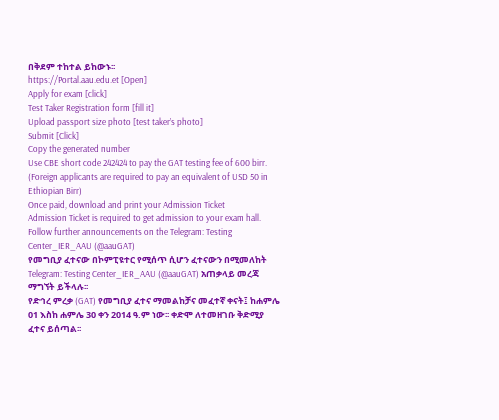በቅደም ተከተል ይከውኑ፡፡
https://Portal.aau.edu.et [Open]
Apply for exam [click]
Test Taker Registration form [fill it]
Upload passport size photo [test taker’s photo]
Submit [Click]
Copy the generated number
Use CBE short code 242424 to pay the GAT testing fee of 600 birr. (Foreign applicants are required to pay an equivalent of USD 50 in Ethiopian Birr)
Once paid, download and print your Admission Ticket
Admission Ticket is required to get admission to your exam hall.
Follow further announcements on the Telegram: Testing Center_IER_AAU (@aauGAT)
የመግቢያ ፈተናው በኮምፒዩተር የሚሰጥ ሲሆን ፈተናውን በሚመለከት Telegram: Testing Center_IER_AAU (@aauGAT) አጠቃላይ መረጃ ማግኘት ይችላሉ፡፡
የድኅረ ምረቃ (GAT) የመግቢያ ፈተና ማመልከቻና መፈተኛ ቀናት፤ ከሐምሌ 01 እስከ ሐምሌ 30 ቀን 2014 ዓ.ም ነው፡፡ ቀድሞ ለተመዘገቡ ቅድሚያ ፈተና ይሰጣል፡፡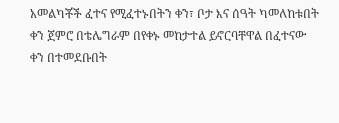አመልካቾች ፈተና የሚፈተኑበትን ቀን፣ ቦታ እና ሰዓት ካመለከቱበት ቀን ጀምሮ በቴሌግራም በየቀኑ መከታተል ይኖርባቸዋል በፈተናው ቀን በተመደቡበት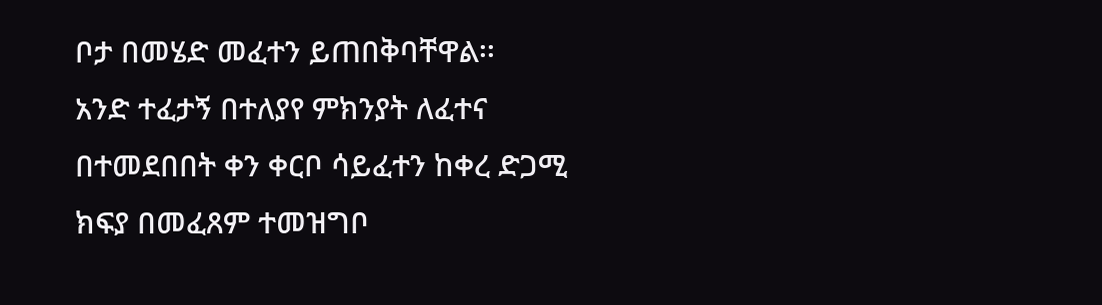ቦታ በመሄድ መፈተን ይጠበቅባቸዋል፡፡
አንድ ተፈታኝ በተለያየ ምክንያት ለፈተና በተመደበበት ቀን ቀርቦ ሳይፈተን ከቀረ ድጋሚ ክፍያ በመፈጸም ተመዝግቦ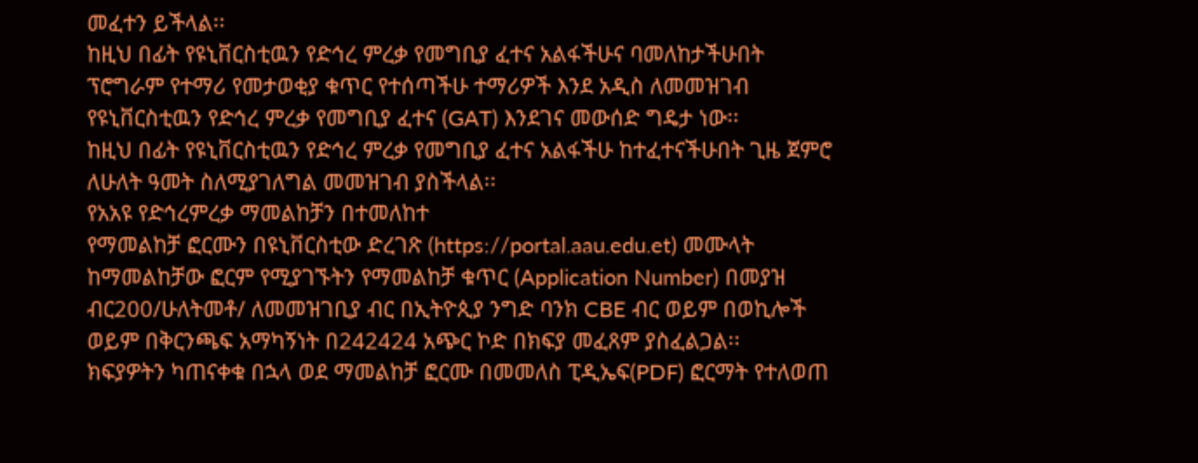መፈተን ይችላል፡፡
ከዚህ በፊት የዩኒቨርስቲዉን የድኅረ ምረቃ የመግቢያ ፈተና አልፋችሁና ባመለከታችሁበት ፕሮግራም የተማሪ የመታወቂያ ቁጥር የተሰጣችሁ ተማሪዎች እንደ አዲስ ለመመዝገብ የዩኒቨርስቲዉን የድኅረ ምረቃ የመግቢያ ፈተና (GAT) እንደገና መውሰድ ግዴታ ነው፡፡
ከዚህ በፊት የዩኒቨርስቲዉን የድኅረ ምረቃ የመግቢያ ፈተና አልፋችሁ ከተፈተናችሁበት ጊዜ ጀምሮ ለሁለት ዓመት ስለሚያገለግል መመዝገብ ያስችላል፡፡
የአአዩ የድኅረምረቃ ማመልከቻን በተመለከተ
የማመልከቻ ፎርሙን በዩኒቨርስቲው ድረገጽ (https://portal.aau.edu.et) መሙላት
ከማመልከቻው ፎርም የሚያገኙትን የማመልከቻ ቁጥር (Application Number) በመያዝ ብር200/ሁለትመቶ/ ለመመዝገቢያ ብር በኢትዮጲያ ንግድ ባንክ CBE ብር ወይም በወኪሎች ወይም በቅርንጫፍ አማካኝነት በ242424 አጭር ኮድ በክፍያ መፈጸም ያስፈልጋል፡፡
ክፍያዎትን ካጠናቀቁ በኋላ ወደ ማመልከቻ ፎርሙ በመመለስ ፒዲኤፍ(PDF) ፎርማት የተለወጠ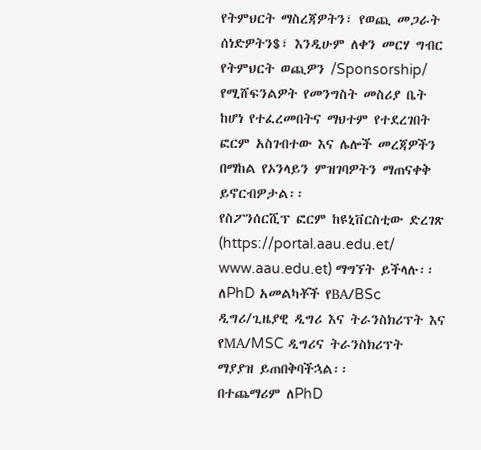የትምህርት ማስረጃዎትን፣ የወጪ መጋራት ሰነድዎትን$፣ እንዲሁም ለቀን መርሃ ግብር የትምህርት ወጪዎን /Sponsorship/ የሚሸፍንልዎት የመንግስት መስሪያ ቤት ከሆነ የተፈረመበትና ማህተም የተደረገበት ፎርም አስገብተው እና ሌሎች መረጃዎችን በማከል የኦንላይን ምዝገባዎትን ማጠናቀቅ ይኖርብዎታል፡፡
የስፖንሰርሺፕ ፎርም ከዩኒቨርስቲው ድረገጽ (https://portal.aau.edu.et/ www.aau.edu.et) ማግኘት ይችላሉ፡፡
ለPhD አመልካቾች የBA/BSc ዲግሪ/ጊዜያዊ ዲግሪ እና ትራንስክሪፕት እና የMA/MSC ዲግሪና ትራንስክሪፕት ማያያዝ ይጠበቅባችኋል፡፡
በተጨማሪም ለPhD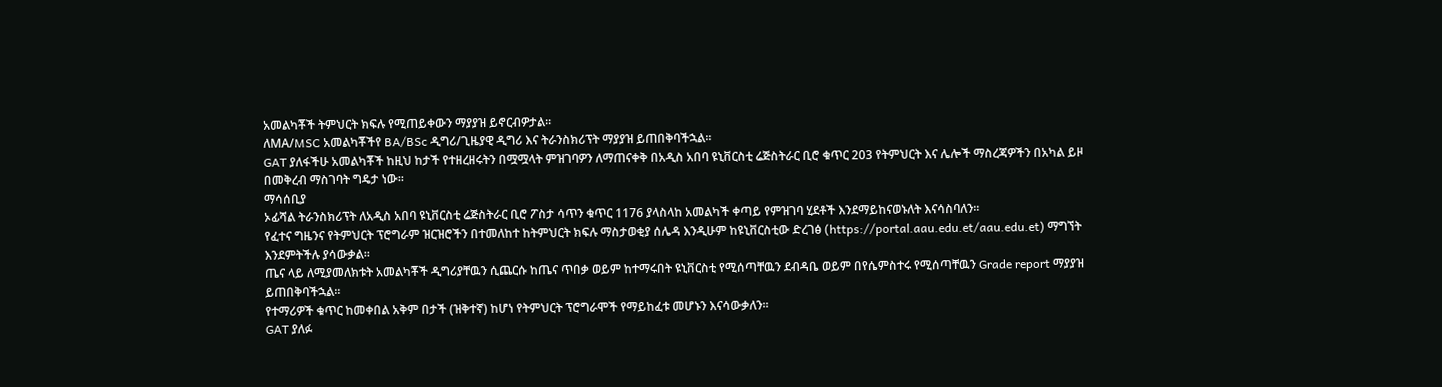አመልካቾች ትምህርት ክፍሉ የሚጠይቀውን ማያያዝ ይኖርብዎታል፡፡
ለMA/MSC አመልካቾችየ BA/BSc ዲግሪ/ጊዜያዊ ዲግሪ እና ትራንስክሪፕት ማያያዝ ይጠበቅባችኋል፡፡
GAT ያለፋችሁ አመልካቾች ከዚህ ከታች የተዘረዘሩትን በሟሟላት ምዝገባዎን ለማጠናቀቅ በአዲስ አበባ ዩኒቨርስቲ ሬጅስትራር ቢሮ ቁጥር 203 የትምህርት እና ሌሎች ማስረጃዎችን በአካል ይዞ በመቅረብ ማስገባት ግዴታ ነው፡፡
ማሳሰቢያ
ኦፊሻል ትራንስክሪፕት ለአዲስ አበባ ዩኒቨርስቲ ሬጅስትራር ቢሮ ፖስታ ሳጥን ቁጥር 1176 ያላስላከ አመልካች ቀጣይ የምዝገባ ሂደቶች እንደማይከናወኑለት እናሳስባለን፡፡
የፈተና ግዜንና የትምህርት ፕሮግራም ዝርዝሮችን በተመለከተ ከትምህርት ክፍሉ ማስታወቂያ ሰሌዳ እንዲሁም ከዩኒቨርስቲው ድረገፅ (https://portal.aau.edu.et/aau.edu.et) ማግኘት እንደምትችሉ ያሳውቃል፡፡
ጤና ላይ ለሚያመለክቱት አመልካቾች ዲግሪያቸዉን ሲጨርሱ ከጤና ጥበቃ ወይም ከተማሩበት ዩኒቨርስቲ የሚሰጣቸዉን ደብዳቤ ወይም በየሴምስተሩ የሚሰጣቸዉን Grade report ማያያዝ ይጠበቅባችኋል፡፡
የተማሪዎች ቁጥር ከመቀበል አቅም በታች (ዝቅተኛ) ከሆነ የትምህርት ፕሮግራሞች የማይከፈቱ መሆኑን እናሳውቃለን፡፡
GAT ያለፉ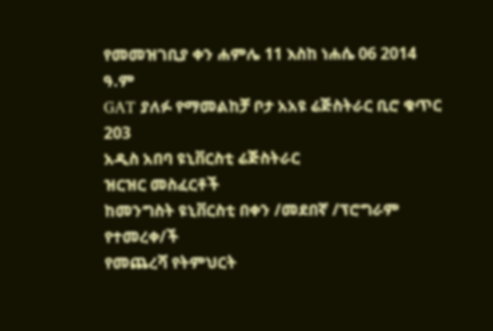የመመዝገቢያ ቀን ሐምሌ 11 እስከ ነሐሴ 06 2014 ዓ.ም
GAT ያለፉ የማመልከቻ ቦታ አአዩ ሬጅስትራር ቢሮ ቁጥር 203
አዲስ አበባ ዩኒቨርስቲ ሬጅስትራር
ዝርዝር መስፈርቶች
ከመንግስት ዩኒቨርስቲ በቀን /መደበኛ /ፕሮግራም የተመረቀ/ች
የመጨረሻ የትምህርት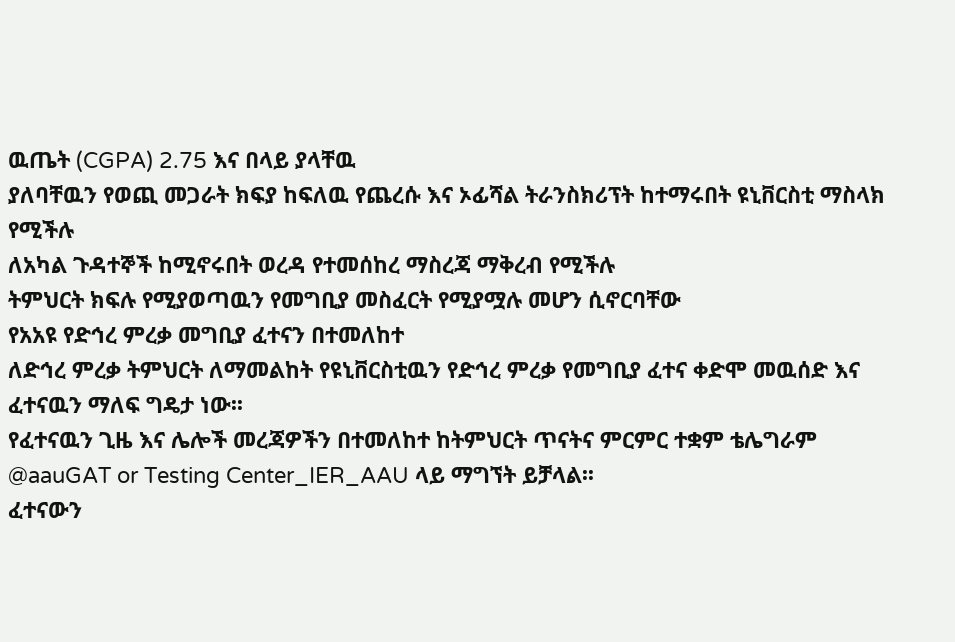ዉጤት (CGPA) 2.75 እና በላይ ያላቸዉ
ያለባቸዉን የወጪ መጋራት ክፍያ ከፍለዉ የጨረሱ እና ኦፊሻል ትራንስክሪፕት ከተማሩበት ዩኒቨርስቲ ማስላክ የሚችሉ
ለአካል ጉዳተኞች ከሚኖሩበት ወረዳ የተመሰከረ ማስረጃ ማቅረብ የሚችሉ
ትምህርት ክፍሉ የሚያወጣዉን የመግቢያ መስፈርት የሚያሟሉ መሆን ሲኖርባቸው
የአአዩ የድኅረ ምረቃ መግቢያ ፈተናን በተመለከተ
ለድኅረ ምረቃ ትምህርት ለማመልከት የዩኒቨርስቲዉን የድኅረ ምረቃ የመግቢያ ፈተና ቀድሞ መዉሰድ እና ፈተናዉን ማለፍ ግዴታ ነው፡፡
የፈተናዉን ጊዜ እና ሌሎች መረጃዎችን በተመለከተ ከትምህርት ጥናትና ምርምር ተቋም ቴሌግራም @aauGAT or Testing Center_IER_AAU ላይ ማግኘት ይቻላል፡፡
ፈተናውን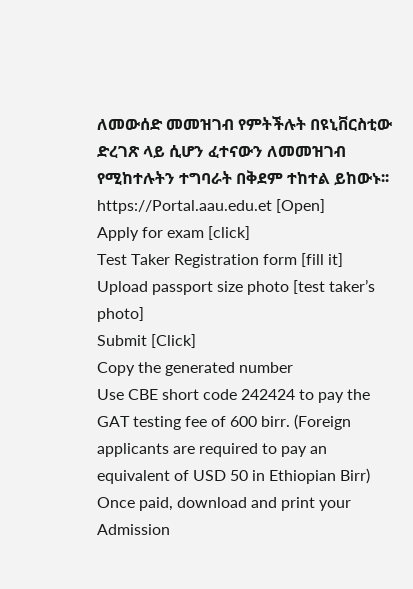ለመውሰድ መመዝገብ የምትችሉት በዩኒቨርስቲው ድረገጽ ላይ ሲሆን ፈተናውን ለመመዝገብ የሚከተሉትን ተግባራት በቅደም ተከተል ይከውኑ፡፡
https://Portal.aau.edu.et [Open]
Apply for exam [click]
Test Taker Registration form [fill it]
Upload passport size photo [test taker’s photo]
Submit [Click]
Copy the generated number
Use CBE short code 242424 to pay the GAT testing fee of 600 birr. (Foreign applicants are required to pay an equivalent of USD 50 in Ethiopian Birr)
Once paid, download and print your Admission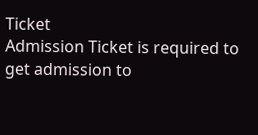Ticket
Admission Ticket is required to get admission to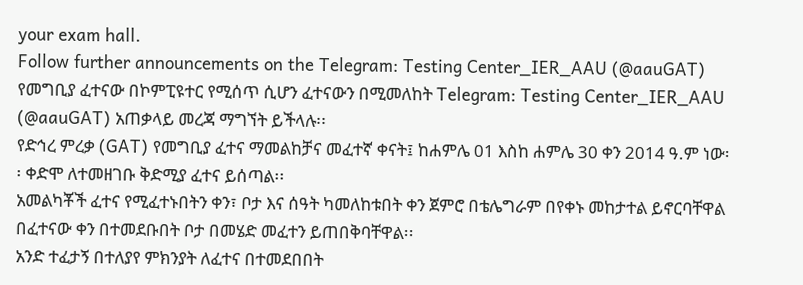your exam hall.
Follow further announcements on the Telegram: Testing Center_IER_AAU (@aauGAT)
የመግቢያ ፈተናው በኮምፒዩተር የሚሰጥ ሲሆን ፈተናውን በሚመለከት Telegram: Testing Center_IER_AAU (@aauGAT) አጠቃላይ መረጃ ማግኘት ይችላሉ፡፡
የድኅረ ምረቃ (GAT) የመግቢያ ፈተና ማመልከቻና መፈተኛ ቀናት፤ ከሐምሌ 01 እስከ ሐምሌ 30 ቀን 2014 ዓ.ም ነው፡፡ ቀድሞ ለተመዘገቡ ቅድሚያ ፈተና ይሰጣል፡፡
አመልካቾች ፈተና የሚፈተኑበትን ቀን፣ ቦታ እና ሰዓት ካመለከቱበት ቀን ጀምሮ በቴሌግራም በየቀኑ መከታተል ይኖርባቸዋል በፈተናው ቀን በተመደቡበት ቦታ በመሄድ መፈተን ይጠበቅባቸዋል፡፡
አንድ ተፈታኝ በተለያየ ምክንያት ለፈተና በተመደበበት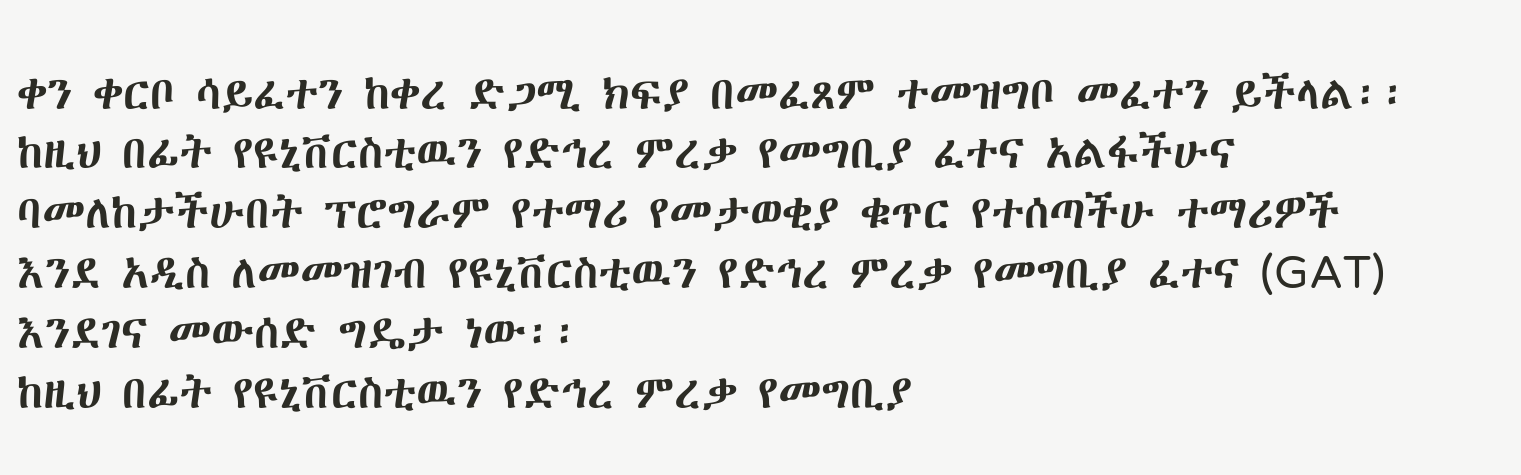ቀን ቀርቦ ሳይፈተን ከቀረ ድጋሚ ክፍያ በመፈጸም ተመዝግቦ መፈተን ይችላል፡፡
ከዚህ በፊት የዩኒቨርስቲዉን የድኅረ ምረቃ የመግቢያ ፈተና አልፋችሁና ባመለከታችሁበት ፕሮግራም የተማሪ የመታወቂያ ቁጥር የተሰጣችሁ ተማሪዎች እንደ አዲስ ለመመዝገብ የዩኒቨርስቲዉን የድኅረ ምረቃ የመግቢያ ፈተና (GAT) እንደገና መውሰድ ግዴታ ነው፡፡
ከዚህ በፊት የዩኒቨርስቲዉን የድኅረ ምረቃ የመግቢያ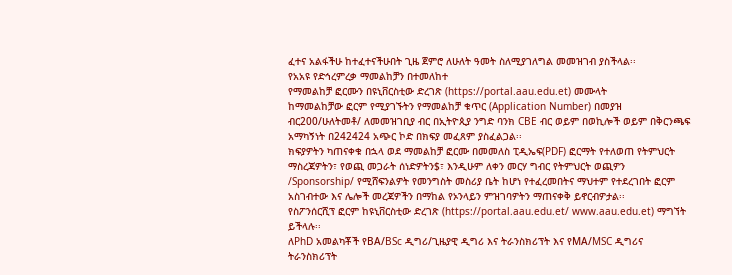ፈተና አልፋችሁ ከተፈተናችሁበት ጊዜ ጀምሮ ለሁለት ዓመት ስለሚያገለግል መመዝገብ ያስችላል፡፡
የአአዩ የድኅረምረቃ ማመልከቻን በተመለከተ
የማመልከቻ ፎርሙን በዩኒቨርስቲው ድረገጽ (https://portal.aau.edu.et) መሙላት
ከማመልከቻው ፎርም የሚያገኙትን የማመልከቻ ቁጥር (Application Number) በመያዝ ብር200/ሁለትመቶ/ ለመመዝገቢያ ብር በኢትዮጲያ ንግድ ባንክ CBE ብር ወይም በወኪሎች ወይም በቅርንጫፍ አማካኝነት በ242424 አጭር ኮድ በክፍያ መፈጸም ያስፈልጋል፡፡
ክፍያዎትን ካጠናቀቁ በኋላ ወደ ማመልከቻ ፎርሙ በመመለስ ፒዲኤፍ(PDF) ፎርማት የተለወጠ የትምህርት ማስረጃዎትን፣ የወጪ መጋራት ሰነድዎትን$፣ እንዲሁም ለቀን መርሃ ግብር የትምህርት ወጪዎን /Sponsorship/ የሚሸፍንልዎት የመንግስት መስሪያ ቤት ከሆነ የተፈረመበትና ማህተም የተደረገበት ፎርም አስገብተው እና ሌሎች መረጃዎችን በማከል የኦንላይን ምዝገባዎትን ማጠናቀቅ ይኖርብዎታል፡፡
የስፖንሰርሺፕ ፎርም ከዩኒቨርስቲው ድረገጽ (https://portal.aau.edu.et/ www.aau.edu.et) ማግኘት ይችላሉ፡፡
ለPhD አመልካቾች የBA/BSc ዲግሪ/ጊዜያዊ ዲግሪ እና ትራንስክሪፕት እና የMA/MSC ዲግሪና ትራንስክሪፕት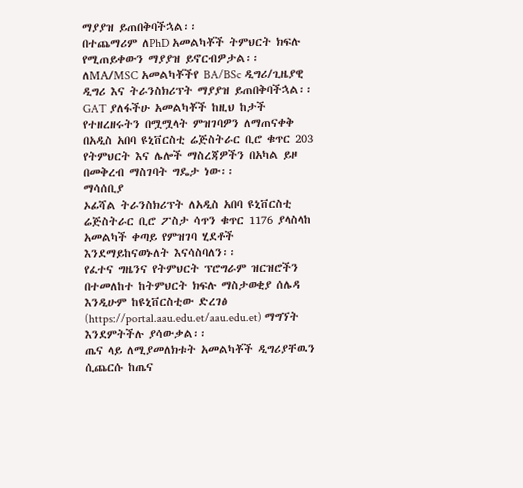ማያያዝ ይጠበቅባችኋል፡፡
በተጨማሪም ለPhD አመልካቾች ትምህርት ክፍሉ የሚጠይቀውን ማያያዝ ይኖርብዎታል፡፡
ለMA/MSC አመልካቾችየ BA/BSc ዲግሪ/ጊዜያዊ ዲግሪ እና ትራንስክሪፕት ማያያዝ ይጠበቅባችኋል፡፡
GAT ያለፋችሁ አመልካቾች ከዚህ ከታች የተዘረዘሩትን በሟሟላት ምዝገባዎን ለማጠናቀቅ በአዲስ አበባ ዩኒቨርስቲ ሬጅስትራር ቢሮ ቁጥር 203 የትምህርት እና ሌሎች ማስረጃዎችን በአካል ይዞ በመቅረብ ማስገባት ግዴታ ነው፡፡
ማሳሰቢያ
ኦፊሻል ትራንስክሪፕት ለአዲስ አበባ ዩኒቨርስቲ ሬጅስትራር ቢሮ ፖስታ ሳጥን ቁጥር 1176 ያላስላከ አመልካች ቀጣይ የምዝገባ ሂደቶች እንደማይከናወኑለት እናሳስባለን፡፡
የፈተና ግዜንና የትምህርት ፕሮግራም ዝርዝሮችን በተመለከተ ከትምህርት ክፍሉ ማስታወቂያ ሰሌዳ እንዲሁም ከዩኒቨርስቲው ድረገፅ (https://portal.aau.edu.et/aau.edu.et) ማግኘት እንደምትችሉ ያሳውቃል፡፡
ጤና ላይ ለሚያመለክቱት አመልካቾች ዲግሪያቸዉን ሲጨርሱ ከጤና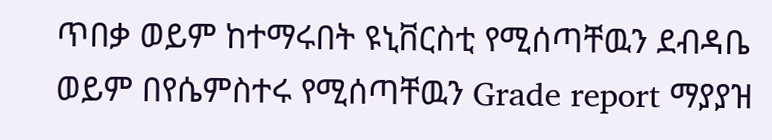ጥበቃ ወይም ከተማሩበት ዩኒቨርስቲ የሚሰጣቸዉን ደብዳቤ ወይም በየሴምስተሩ የሚሰጣቸዉን Grade report ማያያዝ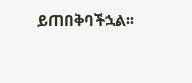ይጠበቅባችኋል፡፡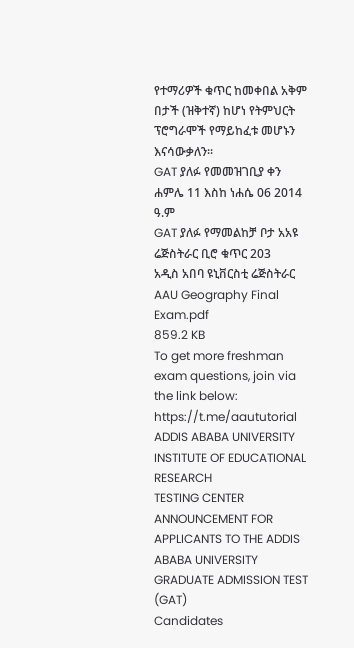የተማሪዎች ቁጥር ከመቀበል አቅም በታች (ዝቅተኛ) ከሆነ የትምህርት ፕሮግራሞች የማይከፈቱ መሆኑን እናሳውቃለን፡፡
GAT ያለፉ የመመዝገቢያ ቀን ሐምሌ 11 እስከ ነሐሴ 06 2014 ዓ.ም
GAT ያለፉ የማመልከቻ ቦታ አአዩ ሬጅስትራር ቢሮ ቁጥር 203
አዲስ አበባ ዩኒቨርስቲ ሬጅስትራር
AAU Geography Final Exam.pdf
859.2 KB
To get more freshman exam questions, join via the link below: https://t.me/aaututorial
ADDIS ABABA UNIVERSITY
INSTITUTE OF EDUCATIONAL RESEARCH
TESTING CENTER
ANNOUNCEMENT FOR APPLICANTS TO THE ADDIS ABABA UNIVERSITY GRADUATE ADMISSION TEST (GAT)
Candidates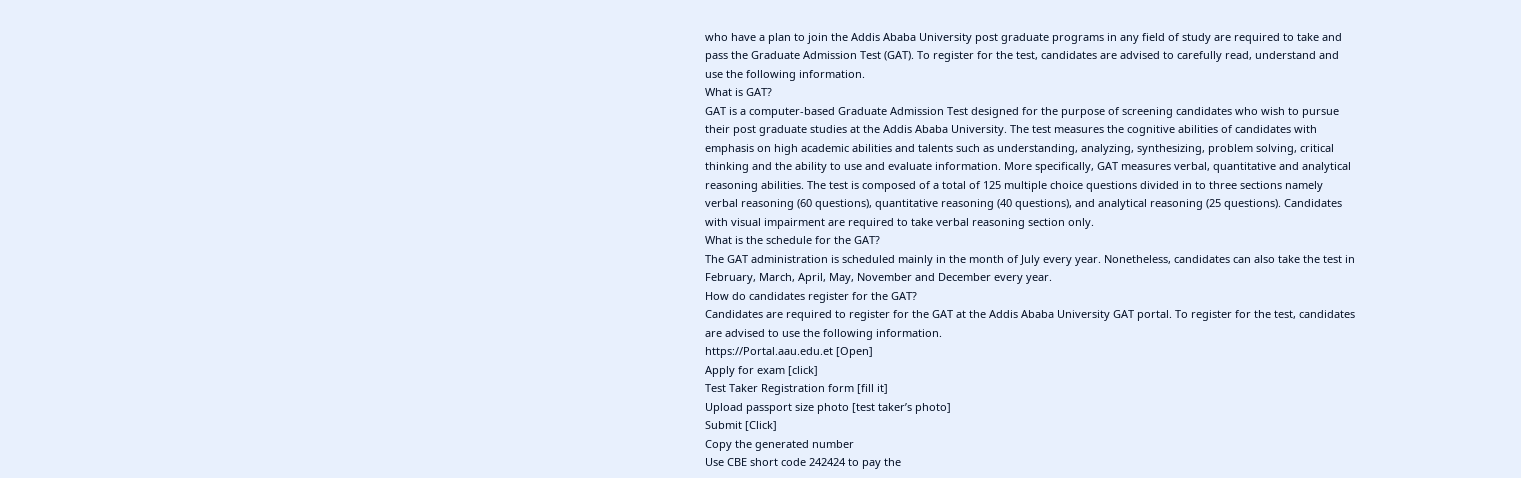who have a plan to join the Addis Ababa University post graduate programs in any field of study are required to take and pass the Graduate Admission Test (GAT). To register for the test, candidates are advised to carefully read, understand and use the following information.
What is GAT?
GAT is a computer-based Graduate Admission Test designed for the purpose of screening candidates who wish to pursue their post graduate studies at the Addis Ababa University. The test measures the cognitive abilities of candidates with emphasis on high academic abilities and talents such as understanding, analyzing, synthesizing, problem solving, critical thinking and the ability to use and evaluate information. More specifically, GAT measures verbal, quantitative and analytical reasoning abilities. The test is composed of a total of 125 multiple choice questions divided in to three sections namely verbal reasoning (60 questions), quantitative reasoning (40 questions), and analytical reasoning (25 questions). Candidates with visual impairment are required to take verbal reasoning section only.
What is the schedule for the GAT?
The GAT administration is scheduled mainly in the month of July every year. Nonetheless, candidates can also take the test in February, March, April, May, November and December every year.
How do candidates register for the GAT?
Candidates are required to register for the GAT at the Addis Ababa University GAT portal. To register for the test, candidates are advised to use the following information.
https://Portal.aau.edu.et [Open]
Apply for exam [click]
Test Taker Registration form [fill it]
Upload passport size photo [test taker’s photo]
Submit [Click]
Copy the generated number
Use CBE short code 242424 to pay the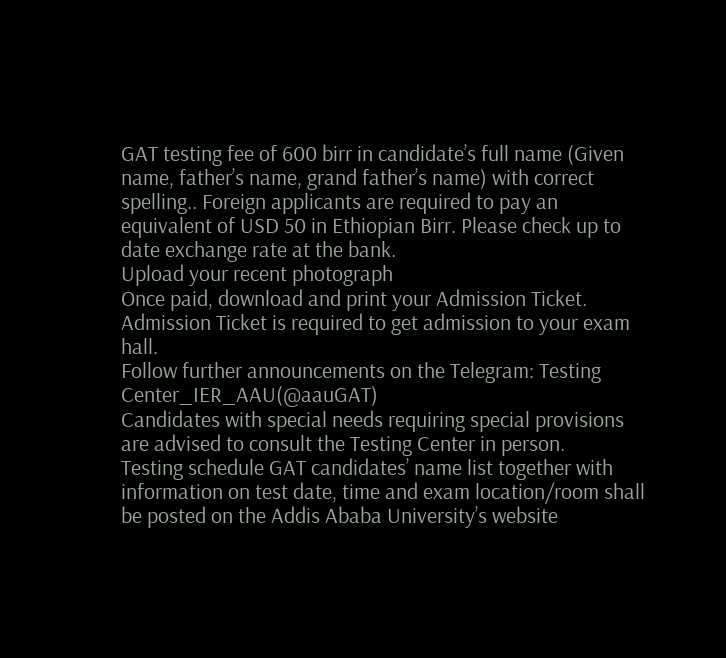GAT testing fee of 600 birr in candidate’s full name (Given name, father’s name, grand father’s name) with correct spelling.. Foreign applicants are required to pay an equivalent of USD 50 in Ethiopian Birr. Please check up to date exchange rate at the bank.
Upload your recent photograph
Once paid, download and print your Admission Ticket. Admission Ticket is required to get admission to your exam hall.
Follow further announcements on the Telegram: Testing Center_IER_AAU(@aauGAT)
Candidates with special needs requiring special provisions are advised to consult the Testing Center in person.
Testing schedule GAT candidates’ name list together with information on test date, time and exam location/room shall be posted on the Addis Ababa University’s website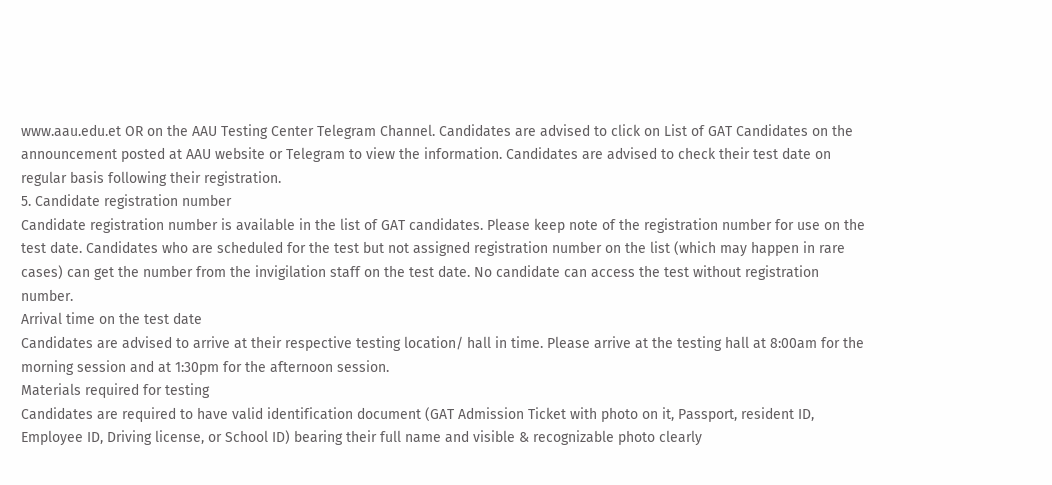www.aau.edu.et OR on the AAU Testing Center Telegram Channel. Candidates are advised to click on List of GAT Candidates on the announcement posted at AAU website or Telegram to view the information. Candidates are advised to check their test date on regular basis following their registration.
5. Candidate registration number
Candidate registration number is available in the list of GAT candidates. Please keep note of the registration number for use on the test date. Candidates who are scheduled for the test but not assigned registration number on the list (which may happen in rare cases) can get the number from the invigilation staff on the test date. No candidate can access the test without registration number.
Arrival time on the test date
Candidates are advised to arrive at their respective testing location/ hall in time. Please arrive at the testing hall at 8:00am for the morning session and at 1:30pm for the afternoon session.
Materials required for testing
Candidates are required to have valid identification document (GAT Admission Ticket with photo on it, Passport, resident ID, Employee ID, Driving license, or School ID) bearing their full name and visible & recognizable photo clearly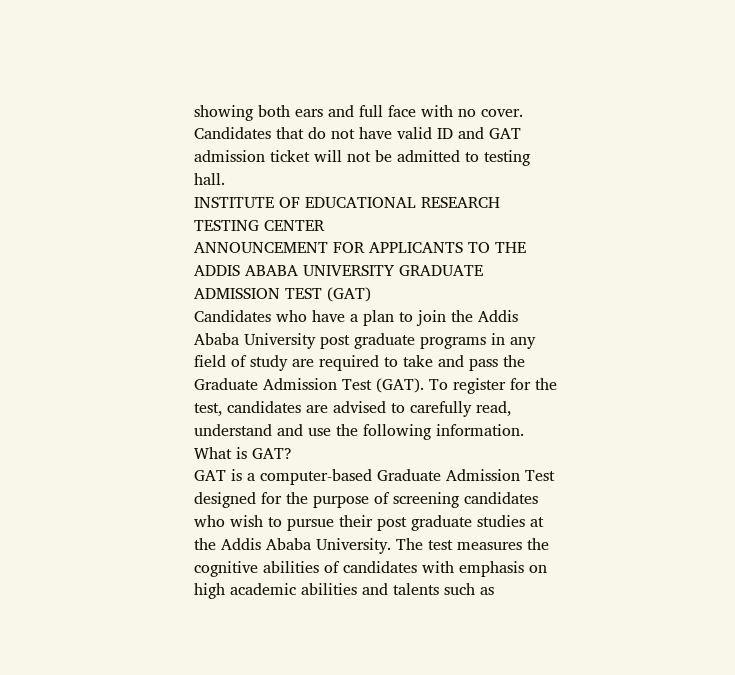showing both ears and full face with no cover. Candidates that do not have valid ID and GAT admission ticket will not be admitted to testing hall.
INSTITUTE OF EDUCATIONAL RESEARCH
TESTING CENTER
ANNOUNCEMENT FOR APPLICANTS TO THE ADDIS ABABA UNIVERSITY GRADUATE ADMISSION TEST (GAT)
Candidates who have a plan to join the Addis Ababa University post graduate programs in any field of study are required to take and pass the Graduate Admission Test (GAT). To register for the test, candidates are advised to carefully read, understand and use the following information.
What is GAT?
GAT is a computer-based Graduate Admission Test designed for the purpose of screening candidates who wish to pursue their post graduate studies at the Addis Ababa University. The test measures the cognitive abilities of candidates with emphasis on high academic abilities and talents such as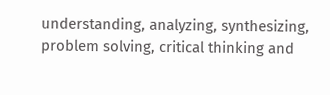understanding, analyzing, synthesizing, problem solving, critical thinking and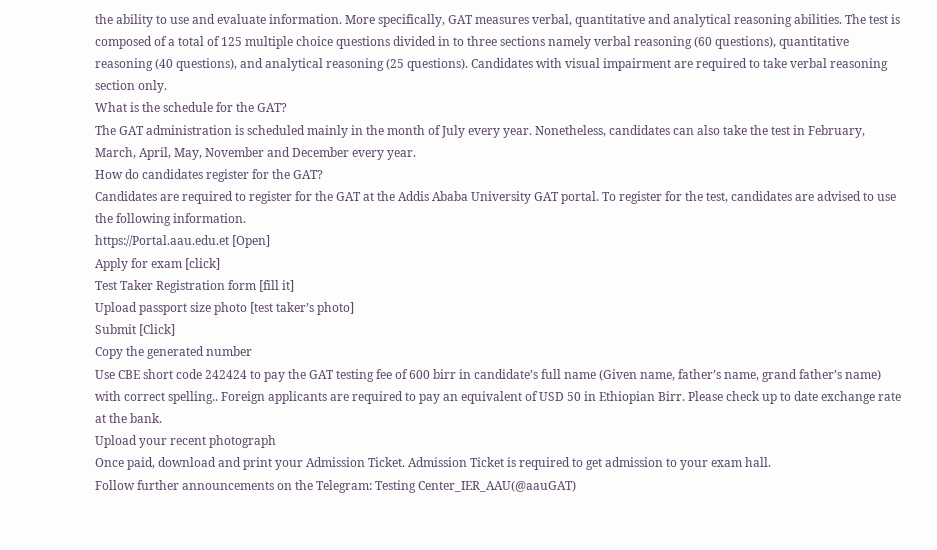the ability to use and evaluate information. More specifically, GAT measures verbal, quantitative and analytical reasoning abilities. The test is composed of a total of 125 multiple choice questions divided in to three sections namely verbal reasoning (60 questions), quantitative reasoning (40 questions), and analytical reasoning (25 questions). Candidates with visual impairment are required to take verbal reasoning section only.
What is the schedule for the GAT?
The GAT administration is scheduled mainly in the month of July every year. Nonetheless, candidates can also take the test in February, March, April, May, November and December every year.
How do candidates register for the GAT?
Candidates are required to register for the GAT at the Addis Ababa University GAT portal. To register for the test, candidates are advised to use the following information.
https://Portal.aau.edu.et [Open]
Apply for exam [click]
Test Taker Registration form [fill it]
Upload passport size photo [test taker’s photo]
Submit [Click]
Copy the generated number
Use CBE short code 242424 to pay the GAT testing fee of 600 birr in candidate’s full name (Given name, father’s name, grand father’s name) with correct spelling.. Foreign applicants are required to pay an equivalent of USD 50 in Ethiopian Birr. Please check up to date exchange rate at the bank.
Upload your recent photograph
Once paid, download and print your Admission Ticket. Admission Ticket is required to get admission to your exam hall.
Follow further announcements on the Telegram: Testing Center_IER_AAU(@aauGAT)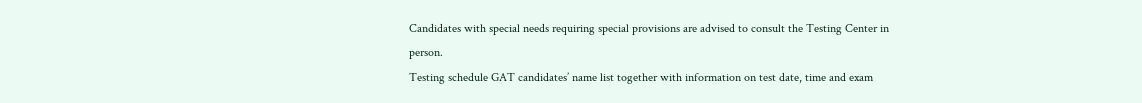Candidates with special needs requiring special provisions are advised to consult the Testing Center in person.
Testing schedule GAT candidates’ name list together with information on test date, time and exam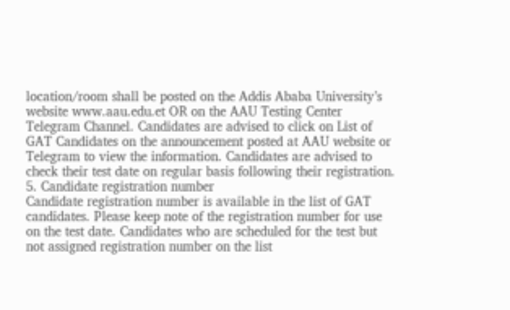location/room shall be posted on the Addis Ababa University’s website www.aau.edu.et OR on the AAU Testing Center Telegram Channel. Candidates are advised to click on List of GAT Candidates on the announcement posted at AAU website or Telegram to view the information. Candidates are advised to check their test date on regular basis following their registration.
5. Candidate registration number
Candidate registration number is available in the list of GAT candidates. Please keep note of the registration number for use on the test date. Candidates who are scheduled for the test but not assigned registration number on the list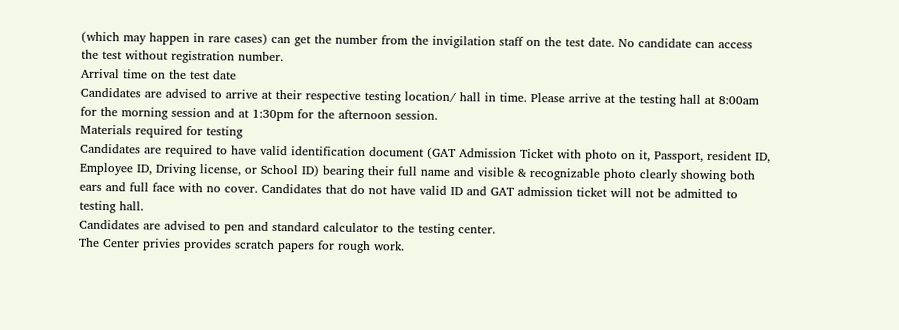(which may happen in rare cases) can get the number from the invigilation staff on the test date. No candidate can access the test without registration number.
Arrival time on the test date
Candidates are advised to arrive at their respective testing location/ hall in time. Please arrive at the testing hall at 8:00am for the morning session and at 1:30pm for the afternoon session.
Materials required for testing
Candidates are required to have valid identification document (GAT Admission Ticket with photo on it, Passport, resident ID, Employee ID, Driving license, or School ID) bearing their full name and visible & recognizable photo clearly showing both ears and full face with no cover. Candidates that do not have valid ID and GAT admission ticket will not be admitted to testing hall.
Candidates are advised to pen and standard calculator to the testing center.
The Center privies provides scratch papers for rough work.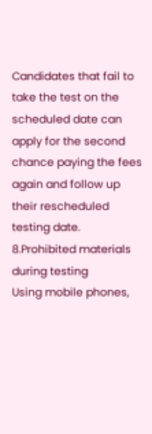Candidates that fail to take the test on the scheduled date can apply for the second chance paying the fees again and follow up their rescheduled testing date.
8.Prohibited materials during testing
Using mobile phones,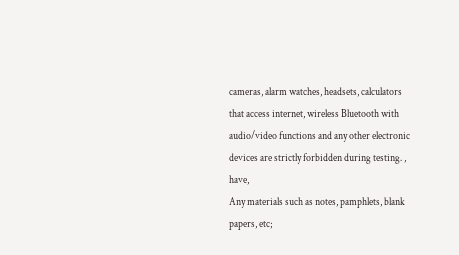cameras, alarm watches, headsets, calculators that access internet, wireless Bluetooth with audio/video functions and any other electronic devices are strictly forbidden during testing. , have,
Any materials such as notes, pamphlets, blank papers, etc;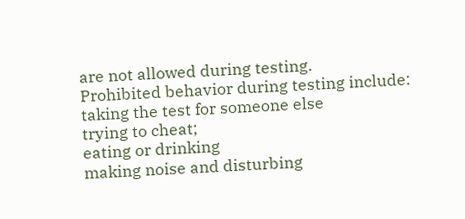are not allowed during testing.
Prohibited behavior during testing include:
taking the test for someone else
trying to cheat;
eating or drinking
making noise and disturbing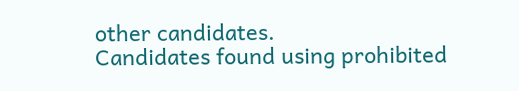other candidates.
Candidates found using prohibited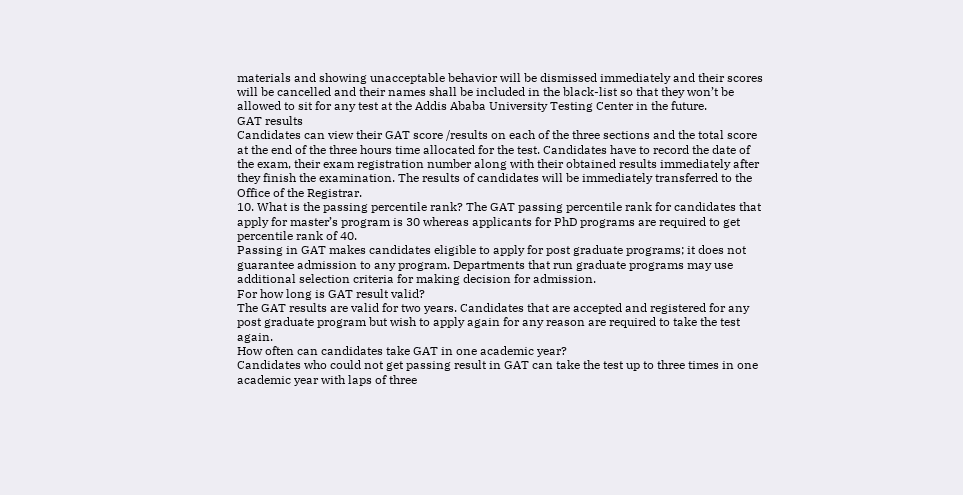materials and showing unacceptable behavior will be dismissed immediately and their scores will be cancelled and their names shall be included in the black-list so that they won’t be allowed to sit for any test at the Addis Ababa University Testing Center in the future.
GAT results
Candidates can view their GAT score /results on each of the three sections and the total score at the end of the three hours time allocated for the test. Candidates have to record the date of the exam, their exam registration number along with their obtained results immediately after they finish the examination. The results of candidates will be immediately transferred to the Office of the Registrar.
10. What is the passing percentile rank? The GAT passing percentile rank for candidates that apply for master’s program is 30 whereas applicants for PhD programs are required to get percentile rank of 40.
Passing in GAT makes candidates eligible to apply for post graduate programs; it does not guarantee admission to any program. Departments that run graduate programs may use additional selection criteria for making decision for admission.
For how long is GAT result valid?
The GAT results are valid for two years. Candidates that are accepted and registered for any post graduate program but wish to apply again for any reason are required to take the test again.
How often can candidates take GAT in one academic year?
Candidates who could not get passing result in GAT can take the test up to three times in one academic year with laps of three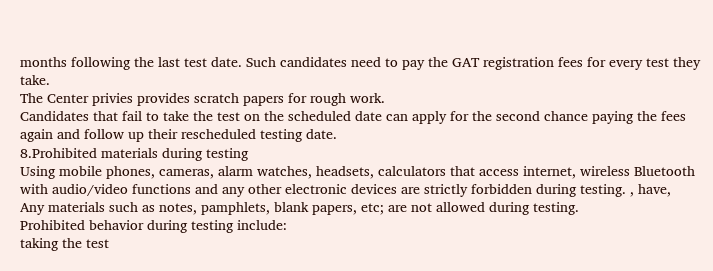months following the last test date. Such candidates need to pay the GAT registration fees for every test they take.
The Center privies provides scratch papers for rough work.
Candidates that fail to take the test on the scheduled date can apply for the second chance paying the fees again and follow up their rescheduled testing date.
8.Prohibited materials during testing
Using mobile phones, cameras, alarm watches, headsets, calculators that access internet, wireless Bluetooth with audio/video functions and any other electronic devices are strictly forbidden during testing. , have,
Any materials such as notes, pamphlets, blank papers, etc; are not allowed during testing.
Prohibited behavior during testing include:
taking the test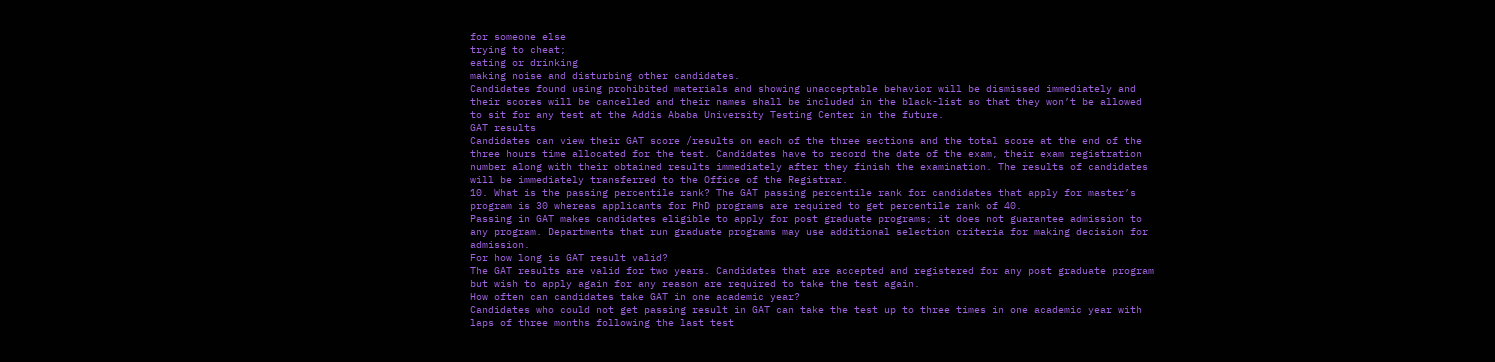for someone else
trying to cheat;
eating or drinking
making noise and disturbing other candidates.
Candidates found using prohibited materials and showing unacceptable behavior will be dismissed immediately and their scores will be cancelled and their names shall be included in the black-list so that they won’t be allowed to sit for any test at the Addis Ababa University Testing Center in the future.
GAT results
Candidates can view their GAT score /results on each of the three sections and the total score at the end of the three hours time allocated for the test. Candidates have to record the date of the exam, their exam registration number along with their obtained results immediately after they finish the examination. The results of candidates will be immediately transferred to the Office of the Registrar.
10. What is the passing percentile rank? The GAT passing percentile rank for candidates that apply for master’s program is 30 whereas applicants for PhD programs are required to get percentile rank of 40.
Passing in GAT makes candidates eligible to apply for post graduate programs; it does not guarantee admission to any program. Departments that run graduate programs may use additional selection criteria for making decision for admission.
For how long is GAT result valid?
The GAT results are valid for two years. Candidates that are accepted and registered for any post graduate program but wish to apply again for any reason are required to take the test again.
How often can candidates take GAT in one academic year?
Candidates who could not get passing result in GAT can take the test up to three times in one academic year with laps of three months following the last test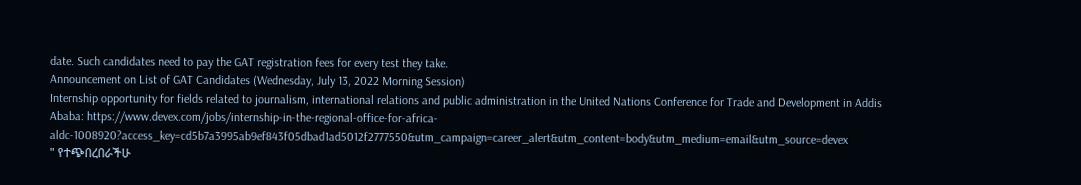date. Such candidates need to pay the GAT registration fees for every test they take.
Announcement on List of GAT Candidates (Wednesday, July 13, 2022 Morning Session)
Internship opportunity for fields related to journalism, international relations and public administration in the United Nations Conference for Trade and Development in Addis Ababa: https://www.devex.com/jobs/internship-in-the-regional-office-for-africa-aldc-1008920?access_key=cd5b7a3995ab9ef843f05dbad1ad5012f2777550&utm_campaign=career_alert&utm_content=body&utm_medium=email&utm_source=devex
" የተጭበረበራችሁ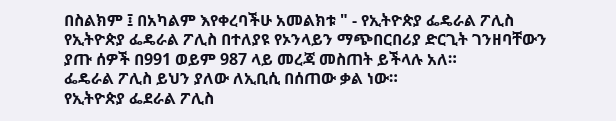በስልክም ፤ በአካልም እየቀረባችሁ አመልክቱ " - የኢትዮጵያ ፌዴራል ፖሊስ
የኢትዮጵያ ፌዴራል ፖሊስ በተለያዩ የኦንላይን ማጭበርበሪያ ድርጊት ገንዘባቸውን ያጡ ሰዎች በ991 ወይም 987 ላይ መረጃ መስጠት ይችላሉ አለ።
ፌዴራል ፖሊስ ይህን ያለው ለኢቢሲ በሰጠው ቃል ነው።
የኢትዮጵያ ፌደራል ፖሊስ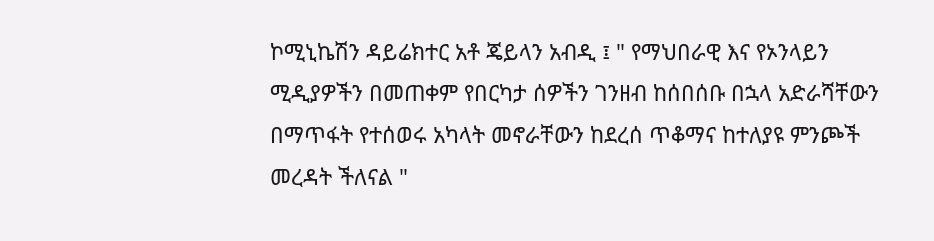ኮሚኒኬሽን ዳይሬክተር አቶ ጄይላን አብዲ ፤ " የማህበራዊ እና የኦንላይን ሚዲያዎችን በመጠቀም የበርካታ ሰዎችን ገንዘብ ከሰበሰቡ በኋላ አድራሻቸውን በማጥፋት የተሰወሩ አካላት መኖራቸውን ከደረሰ ጥቆማና ከተለያዩ ምንጮች መረዳት ችለናል "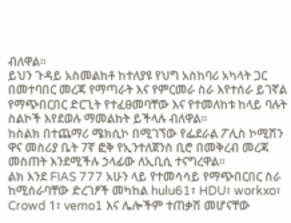ብለዋል።
ይህን ጉዳይ አስመልከቶ ከተለያዩ የህግ አስከባሪ አካላት ጋር በመተባበር መረጃ የማጣራት እና የምርመራ ስራ እየተሰራ ይገኛል የማጭበርበር ድርጊት የተፈፀመባቸው እና የተመለከቱ ከላይ ባሉት ስልኮች እየደወሉ ማመልከት ይችላሉ ብለዋል።
ከስልክ በተጨማሪ ሜክሲኮ በሚገኘው የፌደራል ፖሊስ ኮሚሽን ዋና መስሪያ ቤት 7ኛ ፎቅ የኢንተለጀንስ ቢሮ በመቅረብ መረጃ መስጠት እንደሚችሉ ኃላፊው ለኢቢሲ ተናግረዋል።
ልክ እንደ FIAS 777 አሁን ላይ የተመሳሳይ የማጭበርበር ስራ ከሚሰራባቸው ድረገፆች መካከል hulu61፣ HDU፣ workxo፣ Crowd 1፣ vemo1 እና ሌሎችም ተጠቃሽ መሆናቸው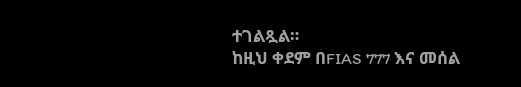ተገልጿል።
ከዚህ ቀደም በFIAS 777 እና መሰል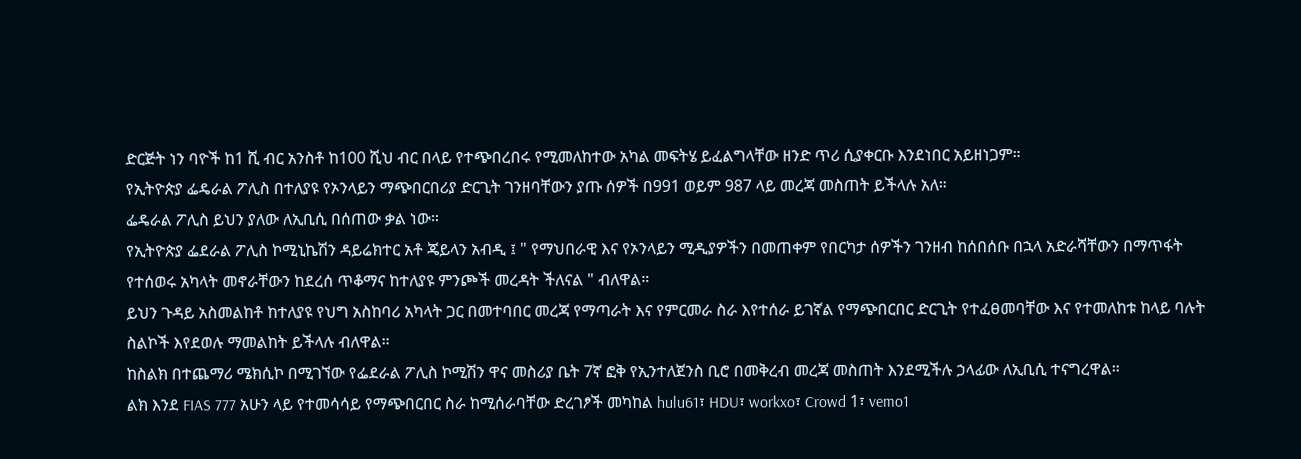ድርጅት ነን ባዮች ከ1 ሺ ብር አንስቶ ከ100 ሺህ ብር በላይ የተጭበረበሩ የሚመለከተው አካል መፍትሄ ይፈልግላቸው ዘንድ ጥሪ ሲያቀርቡ እንደነበር አይዘነጋም።
የኢትዮጵያ ፌዴራል ፖሊስ በተለያዩ የኦንላይን ማጭበርበሪያ ድርጊት ገንዘባቸውን ያጡ ሰዎች በ991 ወይም 987 ላይ መረጃ መስጠት ይችላሉ አለ።
ፌዴራል ፖሊስ ይህን ያለው ለኢቢሲ በሰጠው ቃል ነው።
የኢትዮጵያ ፌደራል ፖሊስ ኮሚኒኬሽን ዳይሬክተር አቶ ጄይላን አብዲ ፤ " የማህበራዊ እና የኦንላይን ሚዲያዎችን በመጠቀም የበርካታ ሰዎችን ገንዘብ ከሰበሰቡ በኋላ አድራሻቸውን በማጥፋት የተሰወሩ አካላት መኖራቸውን ከደረሰ ጥቆማና ከተለያዩ ምንጮች መረዳት ችለናል " ብለዋል።
ይህን ጉዳይ አስመልከቶ ከተለያዩ የህግ አስከባሪ አካላት ጋር በመተባበር መረጃ የማጣራት እና የምርመራ ስራ እየተሰራ ይገኛል የማጭበርበር ድርጊት የተፈፀመባቸው እና የተመለከቱ ከላይ ባሉት ስልኮች እየደወሉ ማመልከት ይችላሉ ብለዋል።
ከስልክ በተጨማሪ ሜክሲኮ በሚገኘው የፌደራል ፖሊስ ኮሚሽን ዋና መስሪያ ቤት 7ኛ ፎቅ የኢንተለጀንስ ቢሮ በመቅረብ መረጃ መስጠት እንደሚችሉ ኃላፊው ለኢቢሲ ተናግረዋል።
ልክ እንደ FIAS 777 አሁን ላይ የተመሳሳይ የማጭበርበር ስራ ከሚሰራባቸው ድረገፆች መካከል hulu61፣ HDU፣ workxo፣ Crowd 1፣ vemo1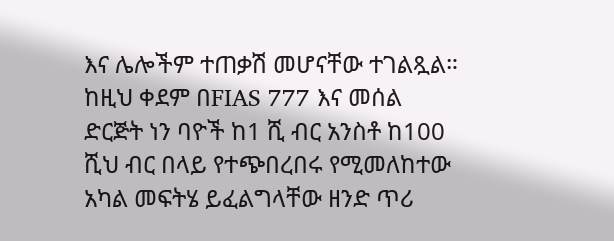እና ሌሎችም ተጠቃሽ መሆናቸው ተገልጿል።
ከዚህ ቀደም በFIAS 777 እና መሰል ድርጅት ነን ባዮች ከ1 ሺ ብር አንስቶ ከ100 ሺህ ብር በላይ የተጭበረበሩ የሚመለከተው አካል መፍትሄ ይፈልግላቸው ዘንድ ጥሪ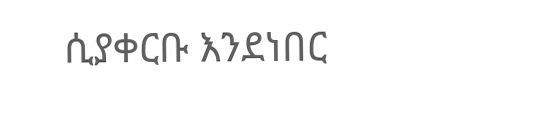ሲያቀርቡ እንደነበር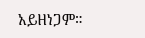አይዘነጋም።